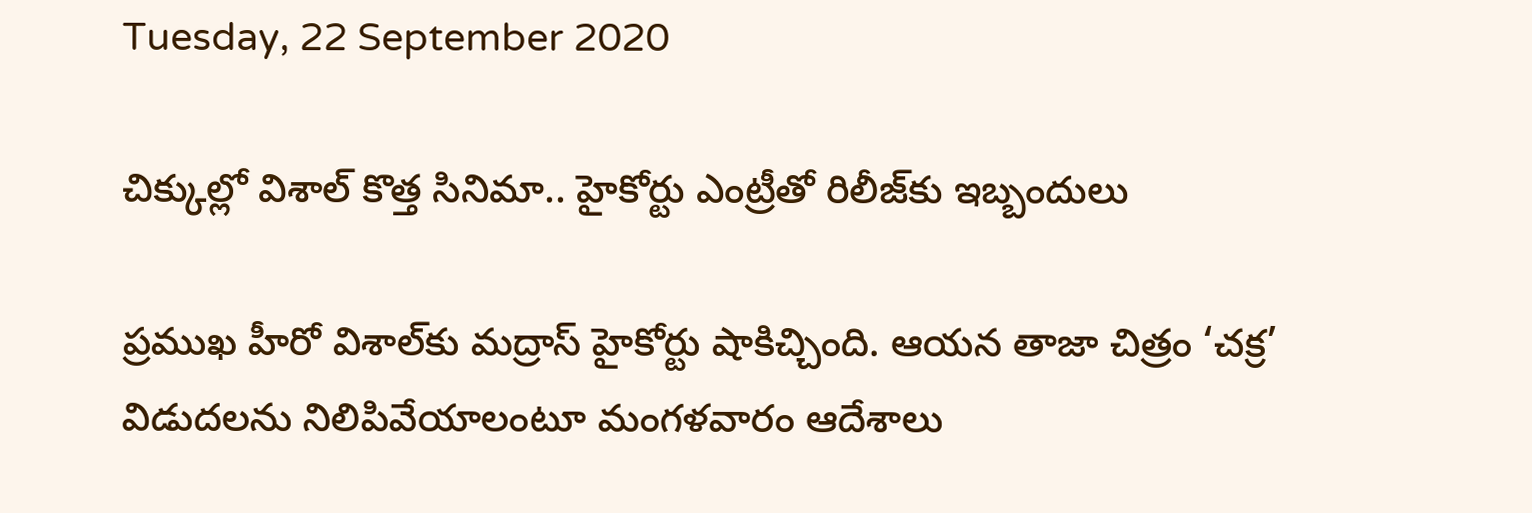Tuesday, 22 September 2020

చిక్కుల్లో విశాల్ కొత్త సినిమా.. హైకోర్టు ఎంట్రీతో రిలీజ్‌కు ఇబ్బందులు

ప్రముఖ హీరో విశాల్‌కు మద్రాస్‌ హైకోర్టు షాకిచ్చింది. ఆయన తాజా చిత్రం ‘చక్ర’ విడుదలను నిలిపివేయాలంటూ మంగళవారం ఆదేశాలు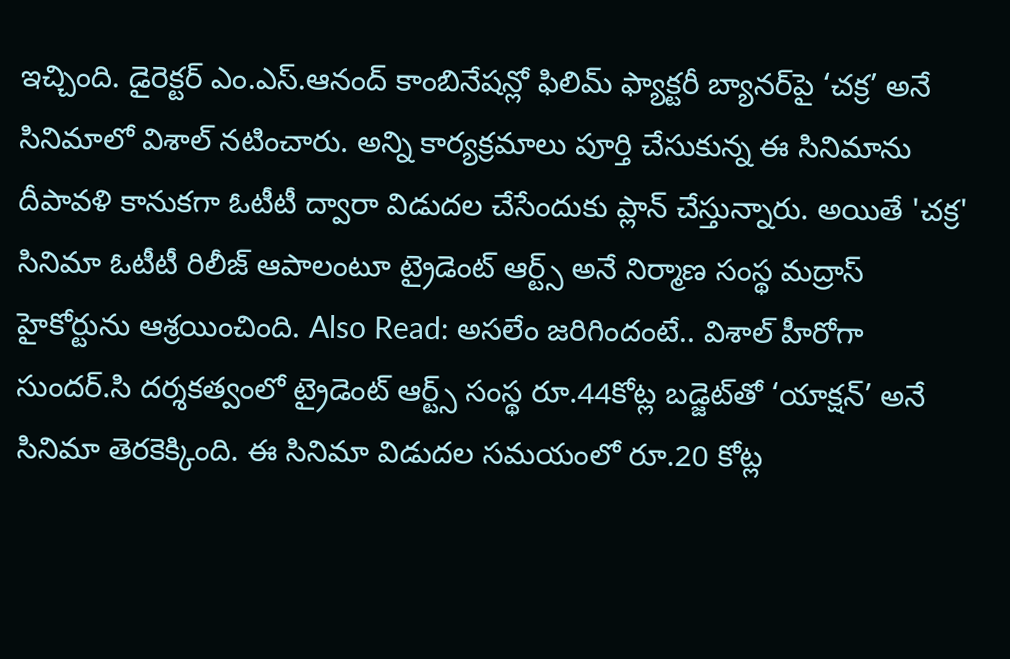ఇచ్చింది. డైరెక్టర్ ఎం.ఎస్.ఆనంద్ కాంబినేషన్లో ఫిలిమ్ ఫ్యాక్టరీ బ్యానర్‌పై ‘చక్ర’ అనే సినిమాలో విశాల్ నటించారు. అన్ని కార్యక్రమాలు పూర్తి చేసుకున్న ఈ సినిమాను దీపావళి కానుకగా ఓటీటీ ద్వారా విడుదల చేసేందుకు ప్లాన్ చేస్తున్నారు. అయితే 'చక్ర' సినిమా ఓటీటీ రిలీజ్ ఆపాలంటూ ట్రైడెంట్‌ ఆర్ట్స్‌ అనే నిర్మాణ సంస్థ మద్రాస్ హైకోర్టును ఆశ్రయించింది. Also Read: అసలేం జరిగిందంటే.. విశాల్‌ హీరోగా సుందర్‌.సి దర్శకత్వంలో ట్రైడెంట్‌ ఆర్ట్స్‌ సంస్థ రూ.44కోట్ల బడ్జెట్‌తో ‘యాక్షన్’ అనే సినిమా తెరకెక్కింది. ఈ సినిమా విడుదల సమయంలో రూ.20 కోట్ల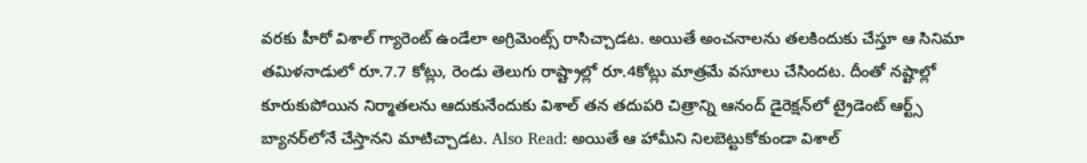వరకు హీరో విశాల్‌ గ్యారెంట్‌ ఉండేలా అగ్రిమెంట్స్‌ రాసిచ్చాడట. అయితే అంచనాలను తలకిందుకు చేస్తూ ఆ సినిమా తమిళనాడులో రూ.7.7 కోట్లు, రెండు తెలుగు రాష్ట్రాల్లో రూ.4కోట్లు మాత్రమే వసూలు చేసిందట. దీంతో నష్టాల్లో కూరుకుపోయిన నిర్మాతలను ఆదుకునేందుకు విశాల్ తన తదుపరి చిత్రాన్ని ఆనంద్ డైరెక్షన్‌లో ట్రైడెంట్‌ ఆర్ట్స్‌ బ్యానర్‌లోనే చేస్తానని మాటిచ్చాడట. Also Read: అయితే ఆ హామీని నిలబెట్టుకోకుండా విశాల్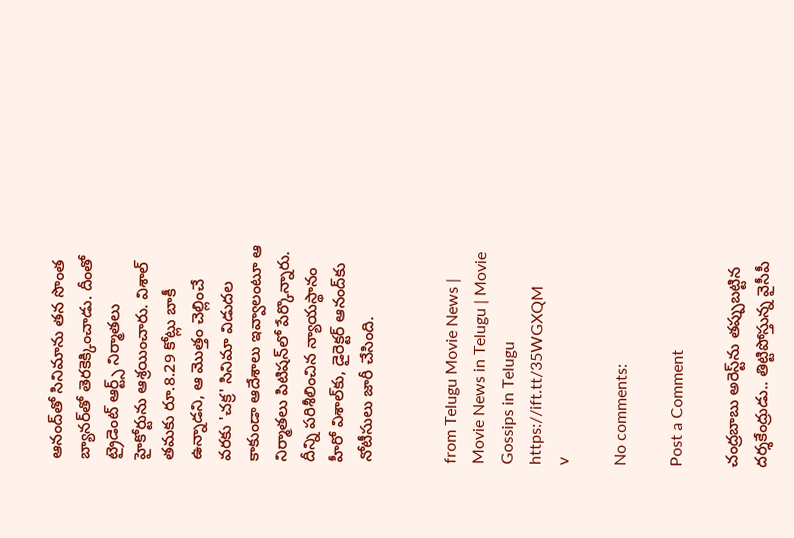ఆనంద్‌తో సినిమాను తన సొంత బ్యానర్‌తో తెరకెక్కించాడు. దీంతో ట్రైడెంట్‌ ఆర్ట్స్‌ నిర్మాతలు హైకోర్టును ఆశ్రయించారు. విశాల్‌ తమకు రూ.8.29 కోట్లు బాకీ ఉన్నాడని, ఆ మొత్తం చెల్లించే వరకు 'చక్ర' సినిమా విడుదల కాకుండా ఆదేశాలు ఇవ్వాలంటూ ఆ నిర్మాతలు పిటిషన్‌లో పేర్కొన్నారు. దీన్ని పరిశీలించిన న్యాయస్థానం హీరో విశాల్‌కు, డైరెక్టర్‌ ఆనంద్‌కు నోటీసులు జారీ చేసింది.


from Telugu Movie News | Movie News in Telugu | Movie Gossips in Telugu https://ift.tt/35WGXQM
v

No comments:

Post a Comment

చంద్రబాబు అరెస్ట్‌ను తప్పుబట్టిన దర్శకేంద్రుడు.. తిట్టిపోస్తున్న వైసీపీ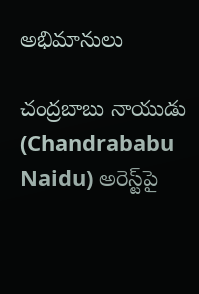అభిమానులు

చంద్రబాబు నాయుడు (Chandrababu Naidu) అరెస్ట్‌పై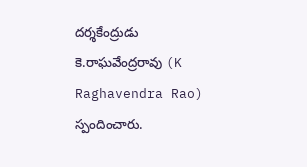దర్శకేంద్రుడు కె.రాఘవేంద్రరావు (K Raghavendra Rao) స్పందించారు.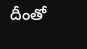దీంతో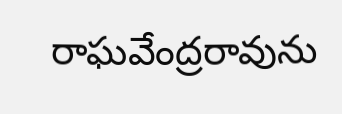రాఘవేంద్రరావును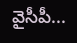వైసీపీ...